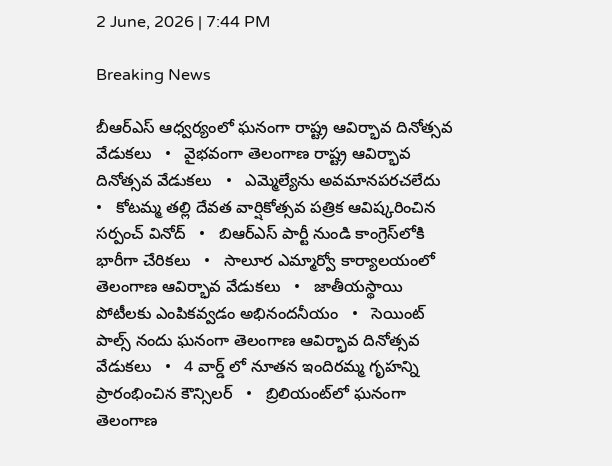2 June, 2026 | 7:44 PM

Breaking News

బీఆర్ఎస్ ఆధ్వర్యంలో ఘనంగా రాష్ట్ర ఆవిర్భావ దినోత్సవ వేడుకలు   •   వైభవంగా తెలంగాణ రాష్ట్ర ఆవిర్భావ దినోత్సవ వేడుకలు   •   ఎమ్మెల్యేను అవమానపరచలేదు   •   కోటమ్మ తల్లి దేవత వార్షికోత్సవ పత్రిక ఆవిష్కరించిన సర్పంచ్ వినోద్   •   బిఆర్ఎస్ పార్టీ నుండి కాంగ్రెస్‌లోకి భారీగా చేరికలు   •   సాలూర ఎమ్మార్వో కార్యాలయంలో తెలంగాణ ఆవిర్భావ వేడుకలు   •   జాతీయస్థాయి పోటీలకు ఎంపికవ్వడం అభినందనీయం   •   సెయింట్ పాల్స్ నందు ఘనంగా తెలంగాణ ఆవిర్భావ దినోత్సవ వేడుకలు   •   4 వార్డ్ లో నూతన ఇందిరమ్మ గృహన్ని ప్రారంభించిన కౌన్సిలర్   •   బ్రిలియంట్‌లో ఘనంగా తెలంగాణ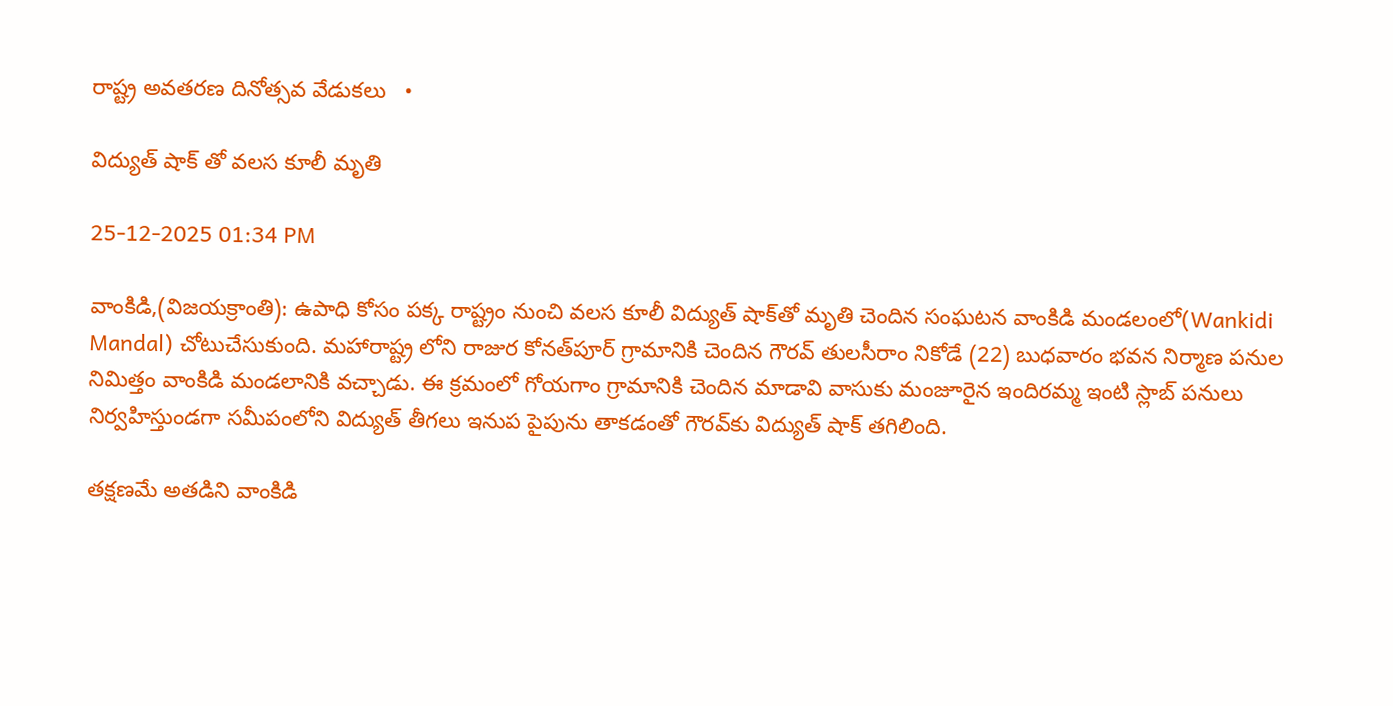రాష్ట్ర అవతరణ దినోత్సవ వేడుకలు   •

విద్యుత్ షాక్ తో వలస కూలీ మృతి

25-12-2025 01:34 PM

వాంకిడి,(విజయక్రాంతి): ఉపాధి కోసం పక్క రాష్ట్రం నుంచి వలస కూలీ విద్యుత్ షాక్‌తో మృతి చెందిన సంఘటన వాంకిడి మండలంలో(Wankidi Mandal) చోటుచేసుకుంది. మహారాష్ట్ర లోని రాజుర కోనత్‌పూర్ గ్రామానికి చెందిన గౌరవ్ తులసీరాం నికోడే (22) బుధవారం భవన నిర్మాణ పనుల నిమిత్తం వాంకిడి మండలానికి వచ్చాడు. ఈ క్రమంలో గోయగాం గ్రామానికి చెందిన మాడావి వాసుకు మంజూరైన ఇందిరమ్మ ఇంటి స్లాబ్ పనులు నిర్వహిస్తుండగా సమీపంలోని విద్యుత్ తీగలు ఇనుప పైపును తాకడంతో గౌరవ్‌కు విద్యుత్ షాక్ తగిలింది.

తక్షణమే అతడిని వాంకిడి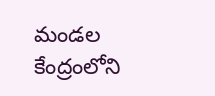మండల కేంద్రంలోని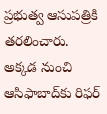ప్రభుత్వ ఆసుపత్రికి తరలించారు. అక్కడ నుంచి ఆసిఫాబాద్‌కు రిఫర్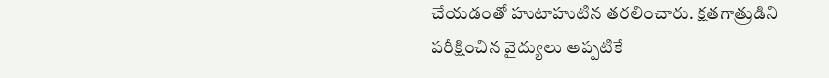చేయడంతో హుటాహుటిన తరలించారు. క్షతగాత్రుడిని పరీక్షించిన వైద్యులు అప్పటికే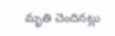మృతి చెందినట్లు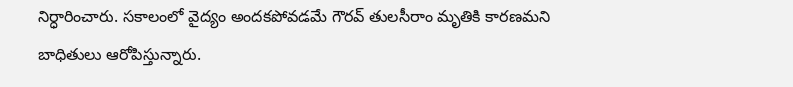నిర్ధారించారు. సకాలంలో వైద్యం అందకపోవడమే గౌరవ్ తులసీరాం మృతికి కారణమని బాధితులు ఆరోపిస్తున్నారు.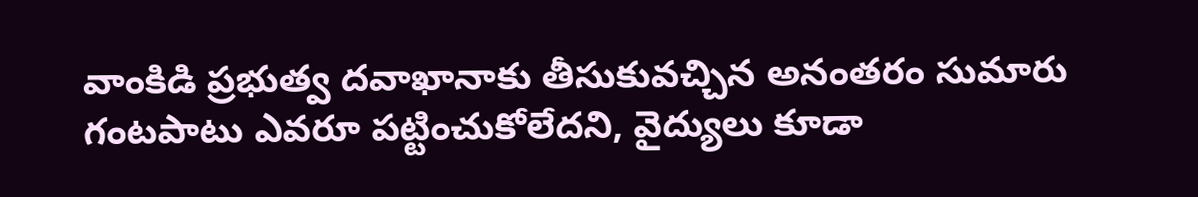వాంకిడి ప్రభుత్వ దవాఖానాకు తీసుకువచ్చిన అనంతరం సుమారు గంటపాటు ఎవరూ పట్టించుకోలేదని, వైద్యులు కూడా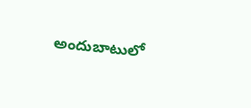అందుబాటులో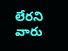లేరని వారు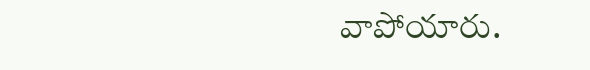వాపోయారు.